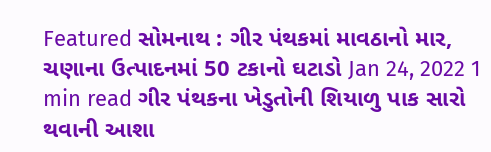Featured સોમનાથ : ગીર પંથકમાં માવઠાનો માર, ચણાના ઉત્પાદનમાં 50 ટકાનો ઘટાડો Jan 24, 2022 1 min read ગીર પંથકના ખેડુતોની શિયાળુ પાક સારો થવાની આશા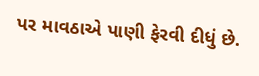પર માવઠાએ પાણી ફેરવી દીધું છે.